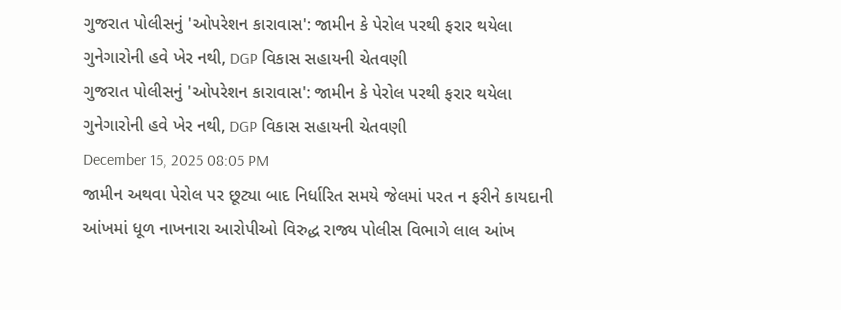ગુજરાત પોલીસનું 'ઓપરેશન કારાવાસ': જામીન કે પેરોલ પરથી ફરાર થયેલા ગુનેગારોની હવે ખેર નથી, DGP વિકાસ સહાયની ચેતવણી
ગુજરાત પોલીસનું 'ઓપરેશન કારાવાસ': જામીન કે પેરોલ પરથી ફરાર થયેલા ગુનેગારોની હવે ખેર નથી, DGP વિકાસ સહાયની ચેતવણી
December 15, 2025 08:05 PM
જામીન અથવા પેરોલ પર છૂટ્યા બાદ નિર્ધારિત સમયે જેલમાં પરત ન ફરીને કાયદાની આંખમાં ધૂળ નાખનારા આરોપીઓ વિરુદ્ધ રાજ્ય પોલીસ વિભાગે લાલ આંખ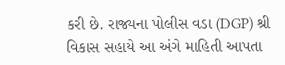કરી છે. રાજ્યના પોલીસ વડા (DGP) શ્રી વિકાસ સહાયે આ અંગે માહિતી આપતા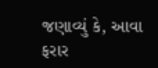જણાવ્યું કે, આવા ફરાર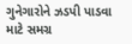ગુનેગારોને ઝડપી પાડવા માટે સમગ્ર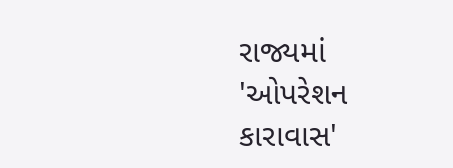રાજ્યમાં 'ઓપરેશન કારાવાસ'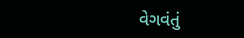વેગવંતું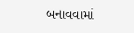બનાવવામાં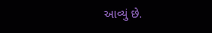આવ્યું છે.